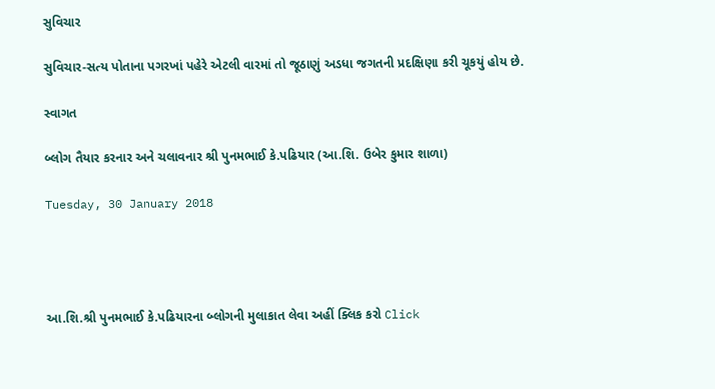સુવિચાર

સુવિચાર-સત્ય પોતાના પગરખાં પહેરે એટલી વારમાં તો જૂઠાણું અડધા જગતની પ્રદક્ષિણા કરી ચૂકયું હોય છે.

સ્વાગત

બ્લોગ તૈયાર કરનાર અને ચલાવનાર શ્રી પુનમભાઈ કે.પઢિયાર (આ.શિ. ઉબેર કુમાર શાળા)

Tuesday, 30 January 2018




આ.શિ.શ્રી પુનમભાઈ કે.પઢિયારના બ્લોગની મુલાકાત લેવા અહીં ક્લિક કરો Click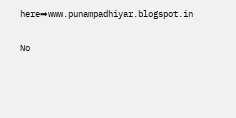here➡www.punampadhiyar.blogspot.in

No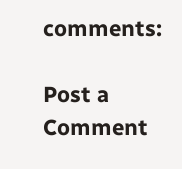comments:

Post a Comment